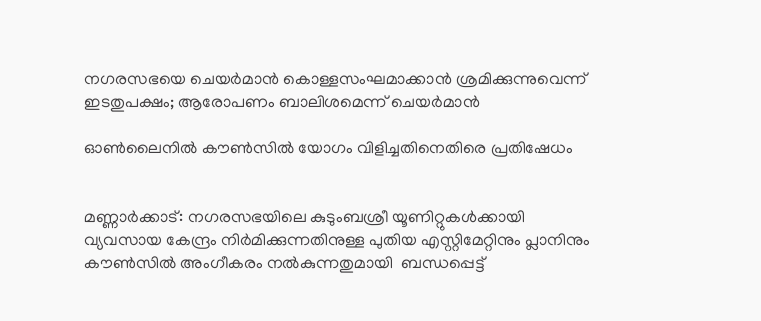നഗരസഭയെ ചെയര്‍മാന്‍ കൊള്ളസംഘമാക്കാന്‍ ശ്രമിക്കുന്നുവെന്ന് ഇടതുപക്ഷം; ആരോപണം ബാലിശമെന്ന് ചെയര്‍മാന്‍

ഓണ്‍ലൈനില്‍ കൗണ്‍സില്‍ യോഗം വിളിച്ചതിനെതിരെ പ്രതിഷേധം


മണ്ണാര്‍ക്കാട്: നഗരസഭയിലെ കുടുംബശ്രീ യൂണിറ്റുകള്‍ക്കായി വ്യവസായ കേന്ദ്രം നിര്‍മിക്കുന്നതിനുള്ള പുതിയ എസ്റ്റിമേറ്റിനും പ്ലാനിനും കൗണ്‍സില്‍ അംഗീകരം നല്‍കുന്നതുമായി  ബന്ധപ്പെട്ട്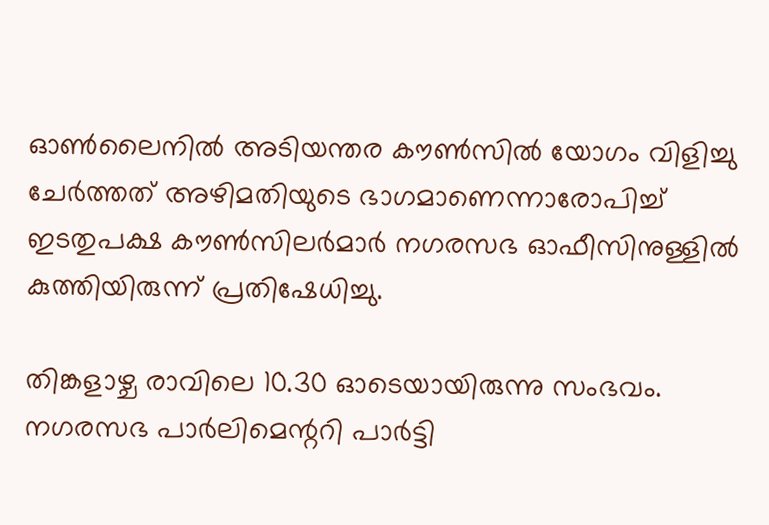ഓണ്‍ലൈനില്‍ അടിയന്തര കൗണ്‍സില്‍ യോഗം വിളിച്ചു ചേര്‍ത്തത് അഴിമതിയുടെ ഭാഗമാണെന്നാരോപിച്ച് ഇടതുപക്ഷ കൗണ്‍സിലര്‍മാര്‍ നഗരസഭ ഓഫീസിനുള്ളില്‍ കുത്തിയിരുന്ന് പ്രതിഷേധിച്ചു.

തിങ്കളാഴ്ച രാവിലെ 10.30 ഓടെയായിരുന്നു സംഭവം. നഗരസഭ പാര്‍ലിമെന്ററി പാര്‍ട്ടി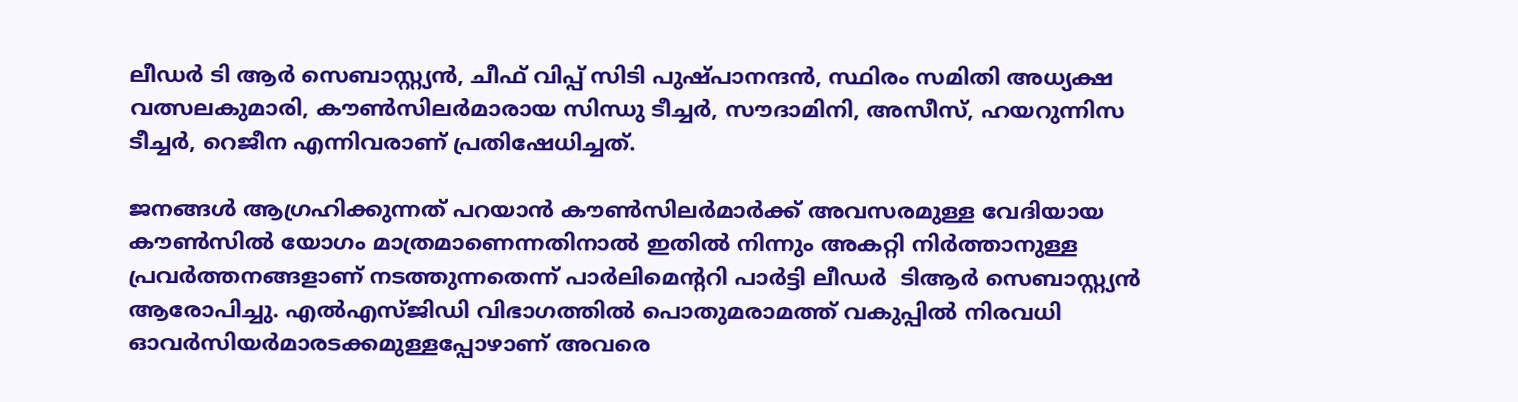ലീഡര്‍ ടി ആര്‍ സെബാസ്റ്റ്യന്‍, ചീഫ് വിപ്പ് സിടി പുഷ്പാനന്ദന്‍, സ്ഥിരം സമിതി അധ്യക്ഷ വത്സലകുമാരി, കൗണ്‍സിലര്‍മാരായ സിന്ധു ടീച്ചര്‍, സൗദാമിനി, അസീസ്, ഹയറുന്നിസ ടീച്ചര്‍, റെജീന എന്നിവരാണ് പ്രതിഷേധിച്ചത്.

ജനങ്ങള്‍ ആഗ്രഹിക്കുന്നത് പറയാന്‍ കൗണ്‍സിലര്‍മാര്‍ക്ക് അവസരമുള്ള വേദിയായ കൗണ്‍സില്‍ യോഗം മാത്രമാണെന്നതിനാല്‍ ഇതില്‍ നിന്നും അകറ്റി നിര്‍ത്താനുള്ള പ്രവര്‍ത്തനങ്ങളാണ് നടത്തുന്നതെന്ന് പാര്‍ലിമെന്ററി പാര്‍ട്ടി ലീഡര്‍  ടിആര്‍ സെബാസ്റ്റ്യന്‍ ആരോപിച്ചു. എല്‍എസ്ജിഡി വിഭാഗത്തില്‍ പൊതുമരാമത്ത് വകുപ്പില്‍ നിരവധി ഓവര്‍സിയര്‍മാരടക്കമുള്ളപ്പോഴാണ് അവരെ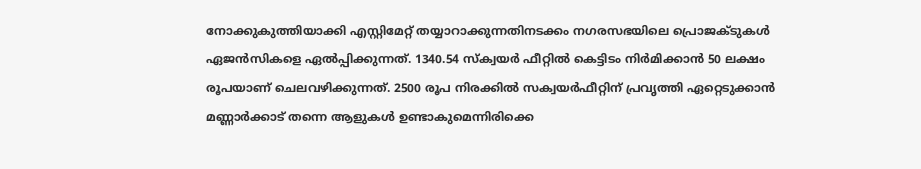നോക്കുകുത്തിയാക്കി എസ്റ്റിമേറ്റ് തയ്യാറാക്കുന്നതിനടക്കം നഗരസഭയിലെ പ്രൊജക്ടുകള്‍ ഏജന്‍സികളെ ഏല്‍പ്പിക്കുന്നത്. 1340.54 സ്‌ക്വയര്‍ ഫീറ്റില്‍ കെട്ടിടം നിര്‍മിക്കാന്‍ 50 ലക്ഷം രൂപയാണ് ചെലവഴിക്കുന്നത്. 2500 രൂപ നിരക്കില്‍ സക്വയര്‍ഫീറ്റിന് പ്രവൃത്തി ഏറ്റെടുക്കാന്‍ മണ്ണാര്‍ക്കാട് തന്നെ ആളുകള്‍ ഉണ്ടാകുമെന്നിരിക്കെ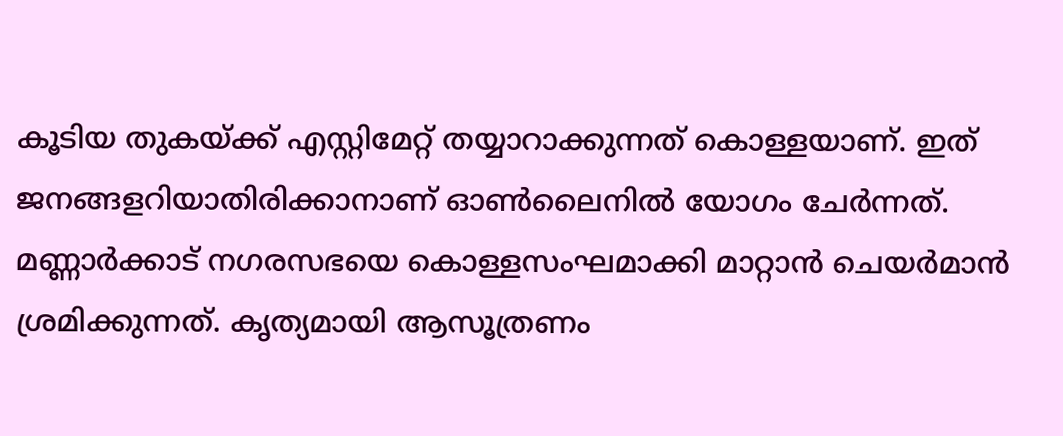കൂടിയ തുകയ്ക്ക് എസ്റ്റിമേറ്റ് തയ്യാറാക്കുന്നത് കൊള്ളയാണ്. ഇത് ജനങ്ങളറിയാതിരിക്കാനാണ് ഓണ്‍ലൈനില്‍ യോഗം ചേര്‍ന്നത്. മണ്ണാര്‍ക്കാട് നഗരസഭയെ കൊള്ളസംഘമാക്കി മാറ്റാന്‍ ചെയര്‍മാന്‍ ശ്രമിക്കുന്നത്. കൃത്യമായി ആസൂത്രണം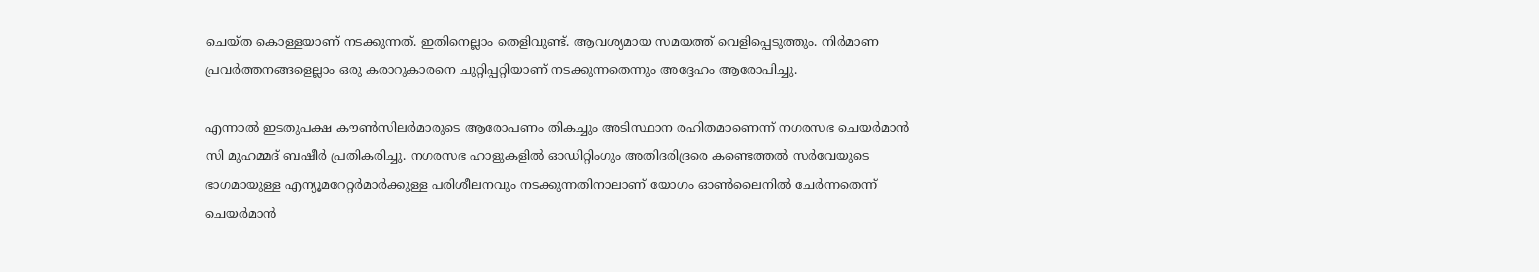ചെയ്ത കൊള്ളയാണ് നടക്കുന്നത്. ഇതിനെല്ലാം തെളിവുണ്ട്. ആവശ്യമായ സമയത്ത് വെളിപ്പെടുത്തും. നിര്‍മാണ പ്രവര്‍ത്തനങ്ങളെല്ലാം ഒരു കരാറുകാരനെ ചുറ്റിപ്പറ്റിയാണ് നടക്കുന്നതെന്നും അദ്ദേഹം ആരോപിച്ചു.

എന്നാല്‍ ഇടതുപക്ഷ കൗണ്‍സിലര്‍മാരുടെ ആരോപണം തികച്ചും അടിസ്ഥാന രഹിതമാണെന്ന് നഗരസഭ ചെയര്‍മാന്‍ സി മുഹമ്മദ് ബഷീര്‍ പ്രതികരിച്ചു. നഗരസഭ ഹാളുകളില്‍ ഓഡിറ്റിംഗും അതിദരിദ്രരെ കണ്ടെത്തല്‍ സര്‍വേയുടെ ഭാഗമായുള്ള എന്യൂമറേറ്റര്‍മാര്‍ക്കുള്ള പരിശീലനവും നടക്കുന്നതിനാലാണ് യോഗം ഓണ്‍ലൈനില്‍ ചേര്‍ന്നതെന്ന് ചെയര്‍മാന്‍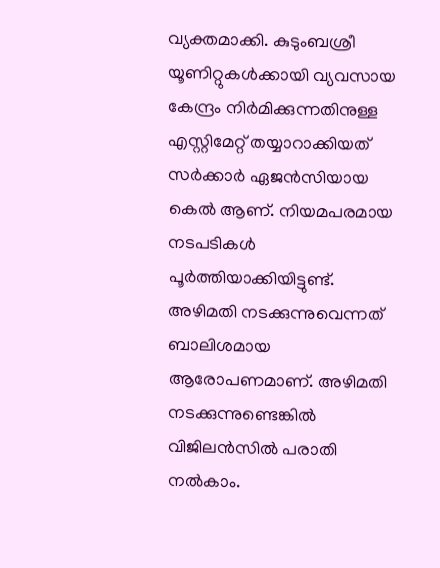വ്യക്തമാക്കി. കുടുംബശ്രീ യൂണിറ്റുകള്‍ക്കായി വ്യവസായ കേന്ദ്രം നിര്‍മിക്കുന്നതിനുള്ള എസ്റ്റിമേറ്റ് തയ്യാറാക്കിയത് സര്‍ക്കാര്‍ ഏജന്‍സിയായ കെല്‍ ആണ്. നിയമപരമായ നടപടികള്‍ പൂര്‍ത്തിയാക്കിയിട്ടുണ്ട്. അഴിമതി നടക്കുന്നുവെന്നത് ബാലിശമായ ആരോപണമാണ്. അഴിമതി നടക്കുന്നുണ്ടെങ്കില്‍ വിജിലന്‍സില്‍ പരാതി നല്‍കാം.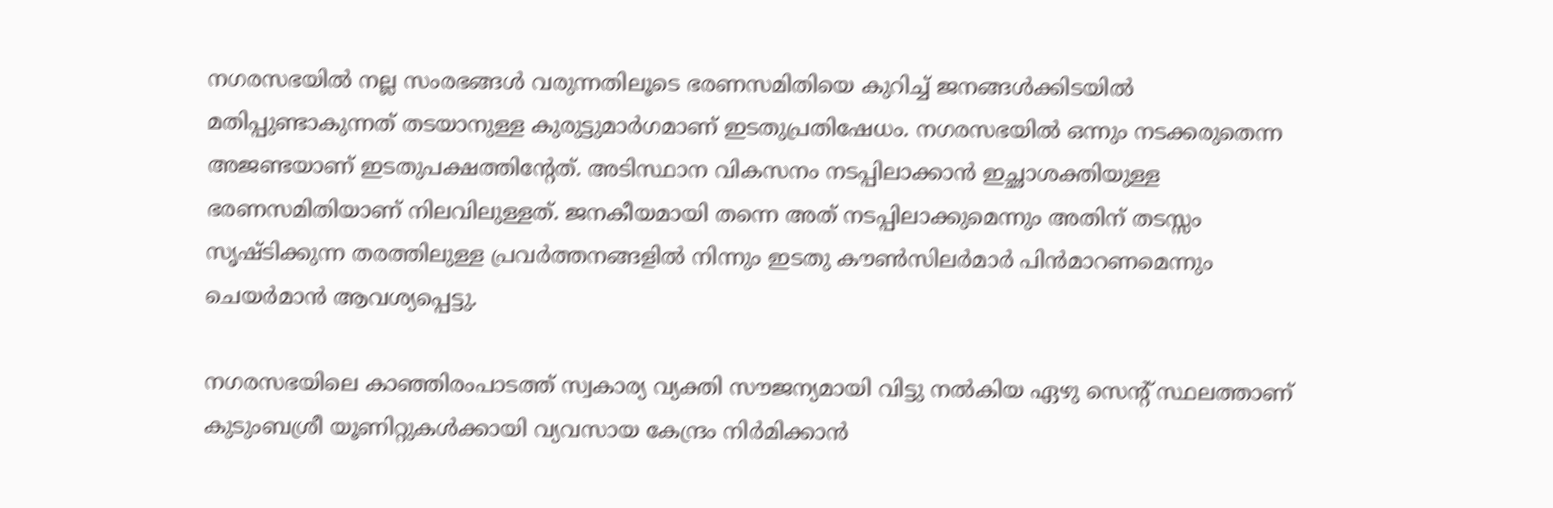നഗരസഭയില്‍ നല്ല സംരഭങ്ങള്‍ വരുന്നതിലൂടെ ഭരണസമിതിയെ കുറിച്ച് ജനങ്ങള്‍ക്കിടയില്‍ മതിപ്പുണ്ടാകുന്നത് തടയാനുള്ള കുരുട്ടുമാര്‍ഗമാണ് ഇടതുപ്രതിഷേധം. നഗരസഭയില്‍ ഒന്നും നടക്കരുതെന്ന അജണ്ടയാണ് ഇടതുപക്ഷത്തിന്റേത്. അടിസ്ഥാന വികസനം നടപ്പിലാക്കാന്‍ ഇച്ഛാശക്തിയുള്ള ഭരണസമിതിയാണ് നിലവിലുള്ളത്. ജനകീയമായി തന്നെ അത് നടപ്പിലാക്കുമെന്നും അതിന് തടസ്സം സൃഷ്ടിക്കുന്ന തരത്തിലുള്ള പ്രവര്‍ത്തനങ്ങളില്‍ നിന്നും ഇടതു കൗണ്‍സിലര്‍മാര്‍ പിന്‍മാറണമെന്നും ചെയര്‍മാന്‍ ആവശ്യപ്പെട്ടു.

നഗരസഭയിലെ കാഞ്ഞിരംപാടത്ത് സ്വകാര്യ വ്യക്തി സൗജന്യമായി വിട്ടു നല്‍കിയ ഏഴു സെന്റ് സ്ഥലത്താണ് കുടുംബശ്രീ യൂണിറ്റുകള്‍ക്കായി വ്യവസായ കേന്ദ്രം നിര്‍മിക്കാന്‍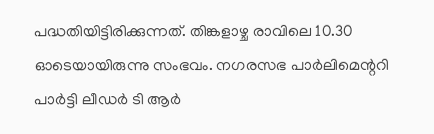പദ്ധതിയിട്ടിരിക്കുന്നത്. തിങ്കളാഴ്ച രാവിലെ 10.30 ഓടെയായിരുന്നു സംഭവം. നഗരസഭ പാര്‍ലിമെന്ററി പാര്‍ട്ടി ലീഡര്‍ ടി ആര്‍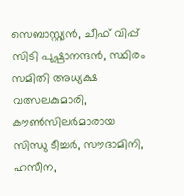സെബാസ്റ്റ്യന്‍, ചീഫ് വിപ്പ് സിടി പുഷ്പാനന്ദന്‍, സ്ഥിരം സമിതി അധ്യക്ഷ വത്സലകുമാരി, കൗണ്‍സിലര്‍മാരായ സിന്ധു ടീച്ചര്‍, സൗദാമിനി, ഹസീന,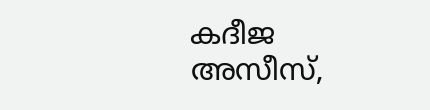കദീജ അസീസ്,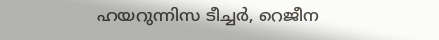ഹയറുന്നിസ ടീച്ചര്‍, റെജീന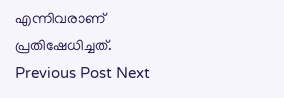എന്നിവരാണ് പ്രതിഷേധിച്ചത്.
Previous Post Next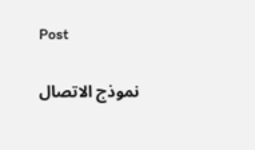Post

نموذج الاتصال